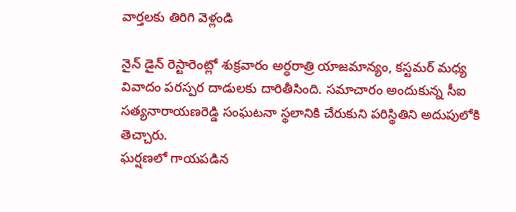వార్తలకు తిరిగి వెళ్లండి

నైన్ డైన్ రెస్టారెంట్లో శుక్రవారం అర్ధరాత్రి యాజమాన్యం, కస్టమర్ మధ్య వివాదం పరస్పర దాడులకు దారితీసింది. సమాచారం అందుకున్న సీఐ సత్యనారాయణరెడ్డి సంఘటనా స్థలానికి చేరుకుని పరిస్థితిని అదుపులోకి తెచ్చారు.
ఘర్షణలో గాయపడిన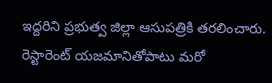ఇద్దరిని ప్రభుత్వ జిల్లా ఆసుపత్రికి తరలించారు. రెస్టారెంట్ యజమానితోపాటు మరో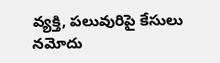వ్యక్తి, పలువురిపై కేసులు నమోదు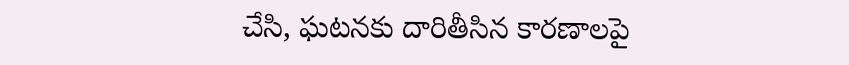చేసి, ఘటనకు దారితీసిన కారణాలపై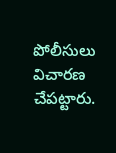పోలీసులు విచారణ చేపట్టారు.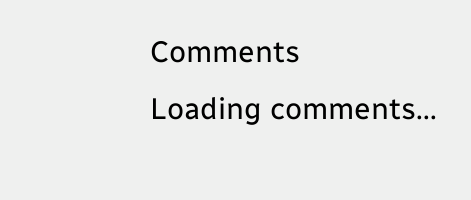Comments
Loading comments...